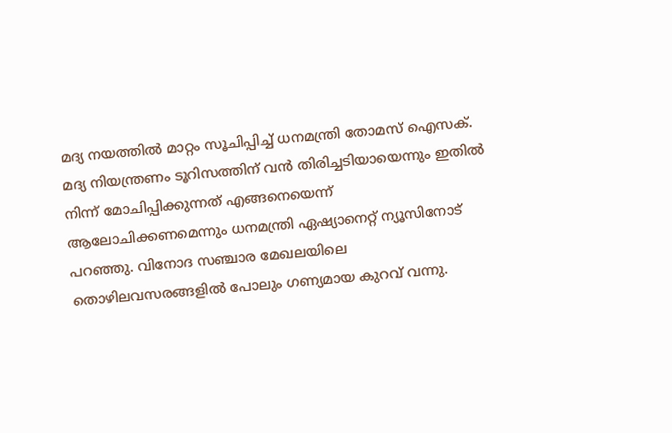മദ്യ നയത്തില്‍ മാറ്റം സൂചിപ്പിച്ച് ധനമന്ത്രി തോമസ് ഐസക്. മദ്യ നിയന്ത്രണം ടൂറിസത്തിന് വന്‍ തിരിച്ചടിയായെന്നും ഇതില്‍ നിന്ന് മോചിപ്പിക്കുന്നത് എങ്ങനെയെന്ന് ആലോചിക്കണമെന്നും ധനമന്ത്രി ഏഷ്യാനെറ്റ് ന്യൂസിനോട് പറഞ്ഞു. വിനോദ സഞ്ചാര മേഖലയിലെ തൊഴിലവസരങ്ങളില്‍ പോലും ഗണ്യമായ കുറവ് വന്നു.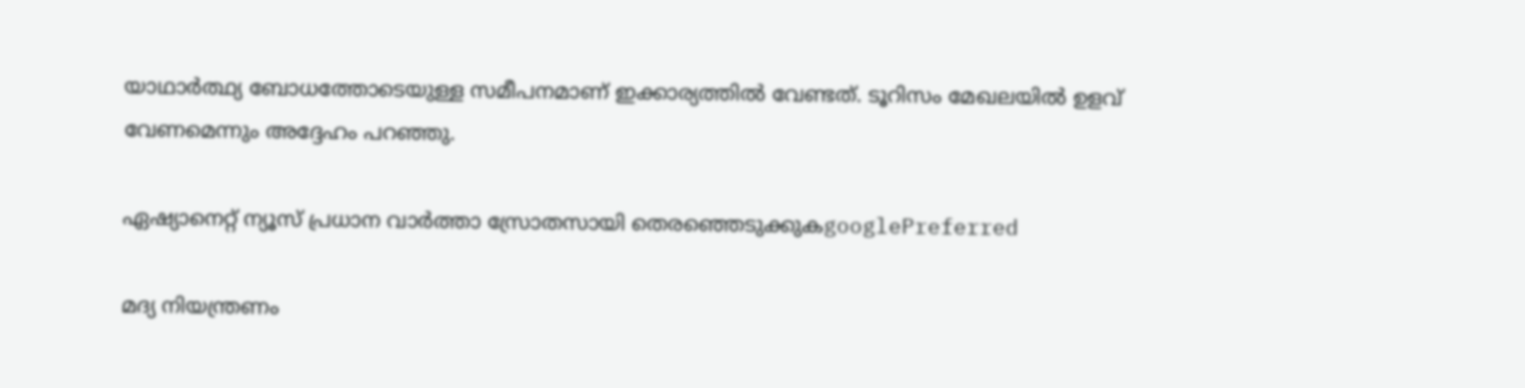യാഥാര്‍ത്ഥ്യ ബോധത്തോടെയുള്ള സമീപനമാണ് ഇക്കാര്യത്തില്‍ വേണ്ടത്. ടൂറിസം മേഖലയില്‍ ഉളവ് വേണമെന്നും അദ്ദേഹം പറഞ്ഞു.

ഏഷ്യാനെറ്റ് ന്യൂസ് പ്രധാന വാർത്താ സ്രോതസായി തെരഞ്ഞെടുക്കുകgooglePreferred

മദ്യ നിയന്ത്രണം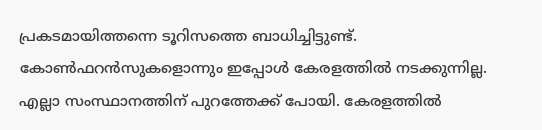പ്രകടമായിത്തന്നെ ടൂറിസത്തെ ബാധിച്ചിട്ടുണ്ട്. കോണ്‍ഫറന്‍സുകളൊന്നും ഇപ്പോള്‍ കേരളത്തില്‍ നടക്കുന്നില്ല. എല്ലാ സംസ്ഥാനത്തിന് പുറത്തേക്ക് പോയി. കേരളത്തില്‍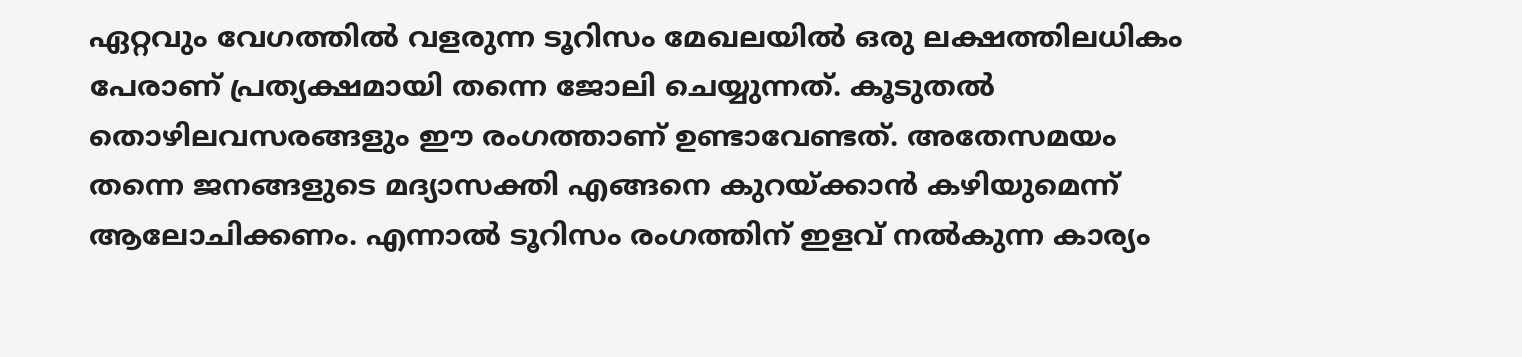ഏറ്റവും വേഗത്തില്‍ വളരുന്ന ടൂറിസം മേഖലയില്‍ ഒരു ലക്ഷത്തിലധികം പേരാണ് പ്രത്യക്ഷമായി തന്നെ ജോലി ചെയ്യുന്നത്. കൂടുതല്‍ തൊഴിലവസരങ്ങളും ഈ രംഗത്താണ് ഉണ്ടാവേണ്ടത്. അതേസമയം തന്നെ ജനങ്ങളുടെ മദ്യാസക്തി എങ്ങനെ കുറയ്ക്കാന്‍ കഴിയുമെന്ന് ആലോചിക്കണം. എന്നാല്‍ ടൂറിസം രംഗത്തിന് ഇളവ് നല്‍കുന്ന കാര്യം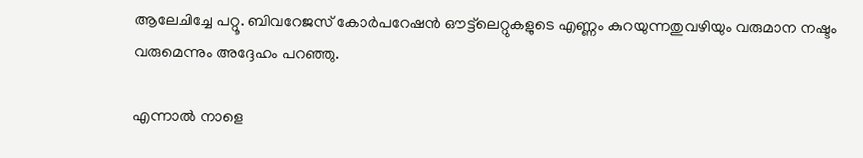ആലേചിച്ചേ പറ്റൂ. ബിവറേജസ് കോര്‍പറേഷന്‍ ഔട്ട്‍ലെറ്റുകളുടെ എണ്ണം കുറയുന്നതുവഴിയും വരുമാന നഷ്ടം വരുമെന്നും അദ്ദേഹം പറഞ്ഞു.

എന്നാല്‍ നാളെ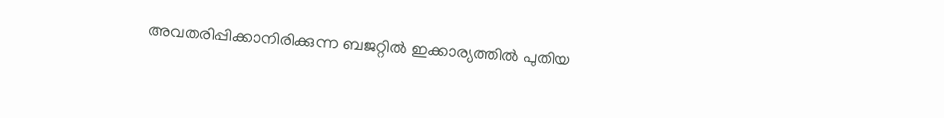അവതരിപ്പിക്കാനിരിക്കുന്ന ബജറ്റില്‍ ഇക്കാര്യത്തില്‍ പുതിയ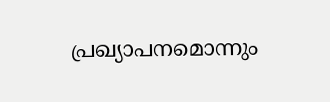പ്രഖ്യാപനമൊന്നും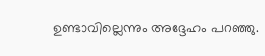ഉണ്ടാവില്ലെന്നും അദ്ദേഹം പറഞ്ഞു.